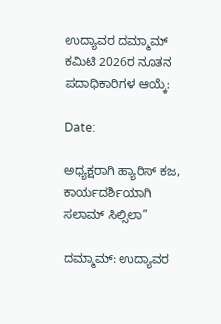ಉದ್ಯಾವರ ದಮ್ಮಾಮ್ ಕಮಿಟಿ 2026ರ ನೂತನ ಪದಾಧಿಕಾರಿಗಳ ಆಯ್ಕೆ:

Date:

ಅಧ್ಯಕ್ಷರಾಗಿ ಹ್ಯಾರಿಸ್ ಕಜ, ಕಾರ್ಯದರ್ಶಿಯಾಗಿ ಸಲಾಮ್ ಸಿಲ್ಸಿಲಾ”

ದಮ್ಮಾಮ್: ಉದ್ಯಾವರ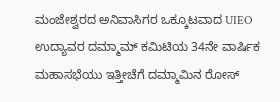ಮಂಜೇಶ್ವರದ ಅನಿವಾಸಿಗರ ಒಕ್ಕೂಟವಾದ UIEO ಉದ್ಯಾವರ ದಮ್ಮಾಮ್ ಕಮಿಟಿಯ 34ನೇ ವಾರ್ಷಿಕ ಮಹಾಸಭೆಯು ಇತ್ತೀಚೆಗೆ ದಮ್ಮಾಮಿನ ರೋಸ್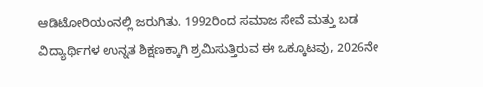ಆಡಿಟೋರಿಯಂನಲ್ಲಿ ಜರುಗಿತು. 1992ರಿಂದ ಸಮಾಜ ಸೇವೆ ಮತ್ತು ಬಡ ವಿದ್ಯಾರ್ಥಿಗಳ ಉನ್ನತ ಶಿಕ್ಷಣಕ್ಕಾಗಿ ಶ್ರಮಿಸುತ್ತಿರುವ ಈ ಒಕ್ಕೂಟವು, 2026ನೇ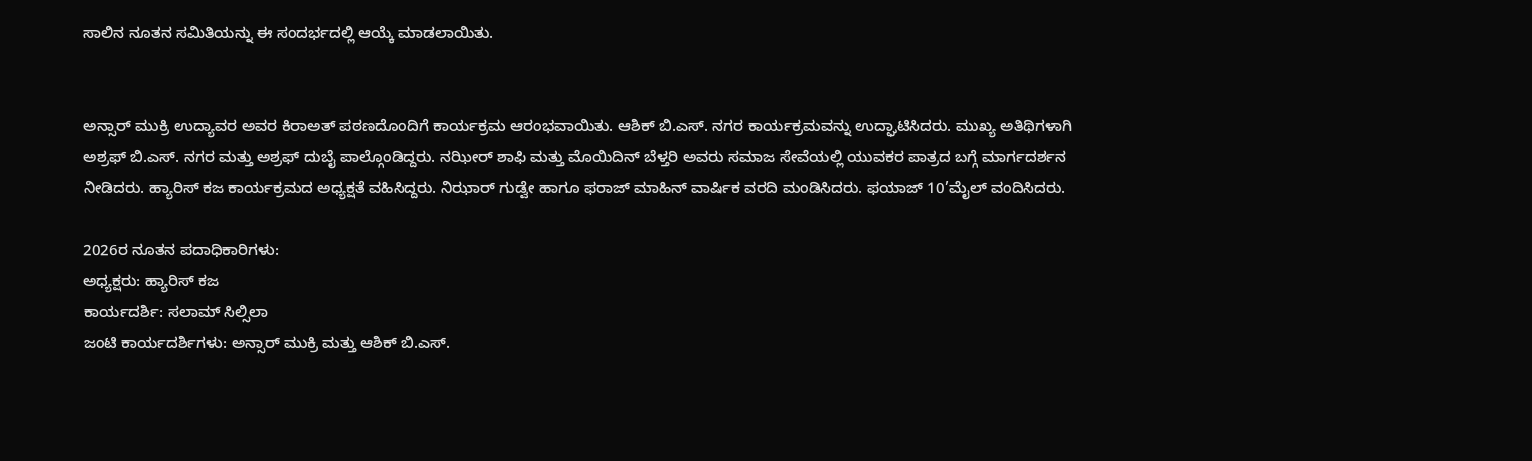ಸಾಲಿನ ನೂತನ ಸಮಿತಿಯನ್ನು ಈ ಸಂದರ್ಭದಲ್ಲಿ ಆಯ್ಕೆ ಮಾಡಲಾಯಿತು.


ಅನ್ಸಾರ್ ಮುಕ್ರಿ ಉದ್ಯಾವರ ಅವರ ಕಿರಾಅತ್ ಪಠಣದೊಂದಿಗೆ ಕಾರ್ಯಕ್ರಮ ಆರಂಭವಾಯಿತು. ಆಶಿಕ್ ಬಿ.ಎಸ್. ನಗರ ಕಾರ್ಯಕ್ರಮವನ್ನು ಉದ್ಘಾಟಿಸಿದರು. ಮುಖ್ಯ ಅತಿಥಿಗಳಾಗಿ ಅಶ್ರಫ್ ಬಿ.ಎಸ್. ನಗರ ಮತ್ತು ಅಶ್ರಫ್ ದುಬೈ ಪಾಲ್ಗೊಂಡಿದ್ದರು. ನಝೀರ್ ಶಾಫಿ ಮತ್ತು ಮೊಯಿದಿನ್ ಬೆಳ್ತರಿ ಅವರು ಸಮಾಜ ಸೇವೆಯಲ್ಲಿ ಯುವಕರ ಪಾತ್ರದ ಬಗ್ಗೆ ಮಾರ್ಗದರ್ಶನ ನೀಡಿದರು. ಹ್ಯಾರಿಸ್ ಕಜ ಕಾರ್ಯಕ್ರಮದ ಅಧ್ಯಕ್ಷತೆ ವಹಿಸಿದ್ದರು. ನಿಝಾರ್ ಗುಡ್ವೇ ಹಾಗೂ ಫರಾಜ್ ಮಾಹಿನ್ ವಾರ್ಷಿಕ ವರದಿ ಮಂಡಿಸಿದರು. ಫಯಾಜ್ 10’ಮೈಲ್ ವಂದಿಸಿದರು.

2026ರ ನೂತನ ಪದಾಧಿಕಾರಿಗಳು:
ಅಧ್ಯಕ್ಷರು: ಹ್ಯಾರಿಸ್ ಕಜ
ಕಾರ್ಯದರ್ಶಿ: ಸಲಾಮ್ ಸಿಲ್ಸಿಲಾ
ಜಂಟಿ ಕಾರ್ಯದರ್ಶಿಗಳು: ಅನ್ಸಾರ್ ಮುಕ್ರಿ ಮತ್ತು ಆಶಿಕ್ ಬಿ.ಎಸ್.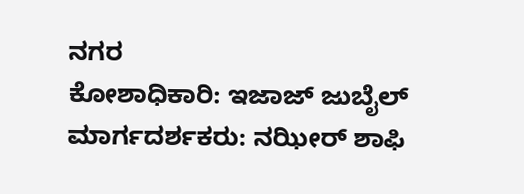ನಗರ
ಕೋಶಾಧಿಕಾರಿ: ಇಜಾಜ್ ಜುಬೈಲ್
ಮಾರ್ಗದರ್ಶಕರು: ನಝೀರ್ ಶಾಫಿ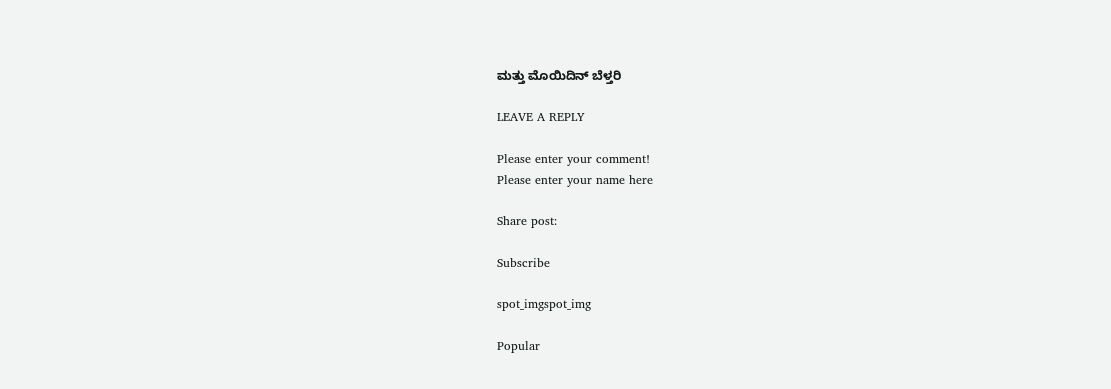ಮತ್ತು ಮೊಯಿದಿನ್ ಬೆಳ್ತರಿ

LEAVE A REPLY

Please enter your comment!
Please enter your name here

Share post:

Subscribe

spot_imgspot_img

Popular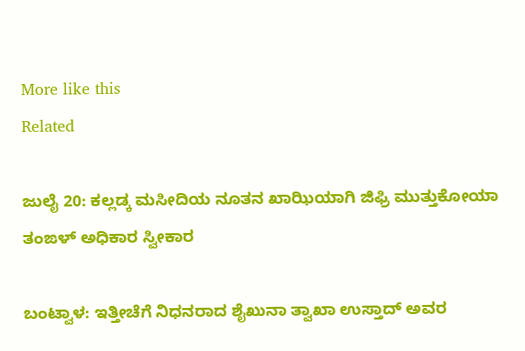More like this
Related

ಜುಲೈ 20: ಕಲ್ಲಡ್ಕ ಮಸೀದಿಯ ನೂತನ ಖಾಝಿಯಾಗಿ ಜಿಫ್ರಿ ಮುತ್ತುಕೋಯಾ ತಂಙಳ್ ಅಧಿಕಾರ ಸ್ವೀಕಾರ

ಬಂಟ್ವಾಳ: ಇತ್ತೀಚೆಗೆ ನಿಧನರಾದ ಶೈಖುನಾ ತ್ವಾಖಾ ಉಸ್ತಾದ್ ಅವರ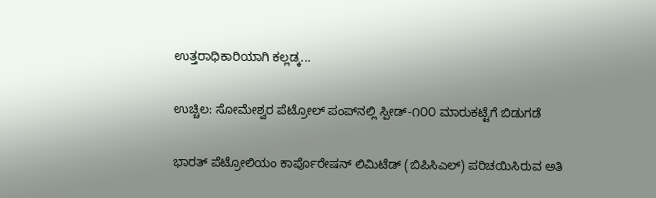ಉತ್ತರಾಧಿಕಾರಿಯಾಗಿ ಕಲ್ಲಡ್ಕ...

ಉಚ್ಚಿಲ: ಸೋಮೇಶ್ವರ ಪೆಟ್ರೋಲ್ ಪಂಪ್‌ನಲ್ಲಿ ಸ್ಪೀಡ್-೧೦೦ ಮಾರುಕಟ್ಟೆಗೆ ಬಿಡುಗಡೆ

ಭಾರತ್ ಪೆಟ್ರೋಲಿಯಂ ಕಾರ್ಪೊರೇಷನ್ ಲಿಮಿಟೆಡ್ (ಬಿಪಿಸಿಎಲ್) ಪರಿಚಯಿಸಿರುವ ಅತಿ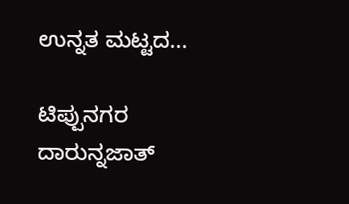ಉನ್ನತ ಮಟ್ಟದ...

ಟಿಪ್ಪುನಗರ ದಾರುನ್ನಜಾತ್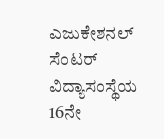ಎಜುಕೇಶನಲ್ ಸೆಂಟರ್ ವಿದ್ಯಾಸಂಸ್ಥೆಯ 16ನೇ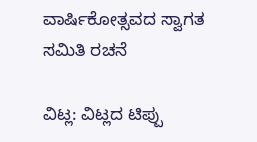ವಾರ್ಷಿಕೋತ್ಸವದ ಸ್ವಾಗತ ಸಮಿತಿ ರಚನೆ

ವಿಟ್ಲ: ವಿಟ್ಲದ ಟಿಪ್ಪು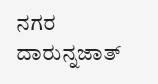ನಗರ ದಾರುನ್ನಜಾತ್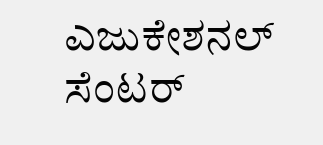ಎಜುಕೇಶನಲ್ ಸೆಂಟರ್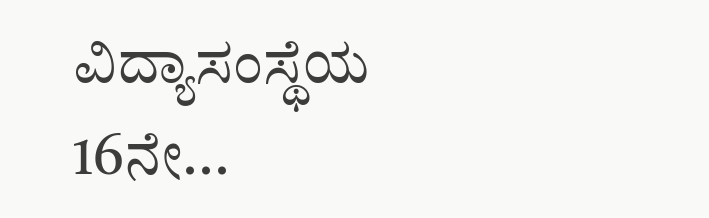ವಿದ್ಯಾಸಂಸ್ಥೆಯ 16ನೇ...